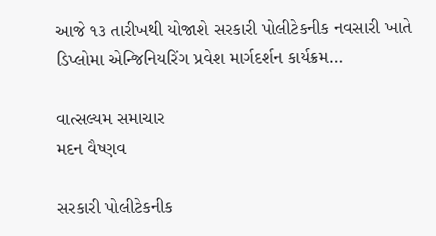આજે ૧૩ તારીખથી યોજાશે સરકારી પોલીટેકનીક નવસારી ખાતે ડિપ્લોમા એન્જિનિયરિંગ પ્રવેશ માર્ગદર્શન કાર્યક્રમ…

વાત્સલ્યમ સમાચાર
મદન વૈષ્ણવ

સરકારી પોલીટેકનીક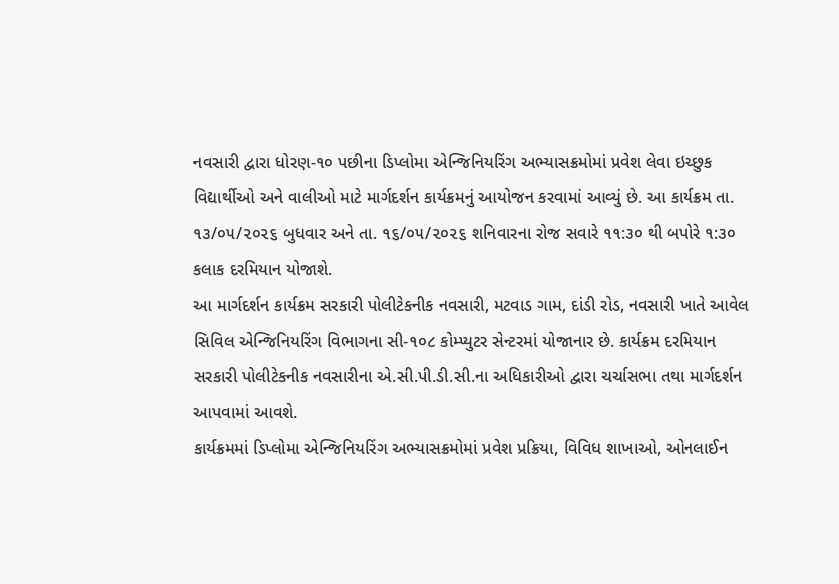નવસારી દ્વારા ધોરણ-૧૦ પછીના ડિપ્લોમા એન્જિનિયરિંગ અભ્યાસક્રમોમાં પ્રવેશ લેવા ઇચ્છુક વિદ્યાર્થીઓ અને વાલીઓ માટે માર્ગદર્શન કાર્યક્રમનું આયોજન કરવામાં આવ્યું છે. આ કાર્યક્રમ તા. ૧૩/૦૫/૨૦૨૬ બુધવાર અને તા. ૧૬/૦૫/૨૦૨૬ શનિવારના રોજ સવારે ૧૧:૩૦ થી બપોરે ૧:૩૦ કલાક દરમિયાન યોજાશે.
આ માર્ગદર્શન કાર્યક્રમ સરકારી પોલીટેકનીક નવસારી, મટવાડ ગામ, દાંડી રોડ, નવસારી ખાતે આવેલ સિવિલ એન્જિનિયરિંગ વિભાગના સી-૧૦૮ કોમ્પ્યુટર સેન્ટરમાં યોજાનાર છે. કાર્યક્રમ દરમિયાન સરકારી પોલીટેકનીક નવસારીના એ.સી.પી.ડી.સી.ના અધિકારીઓ દ્વારા ચર્ચાસભા તથા માર્ગદર્શન આપવામાં આવશે.
કાર્યક્રમમાં ડિપ્લોમા એન્જિનિયરિંગ અભ્યાસક્રમોમાં પ્રવેશ પ્રક્રિયા, વિવિધ શાખાઓ, ઓનલાઈન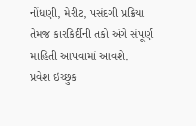નોંધણી, મેરીટ, પસંદગી પ્રક્રિયા તેમજ કારકિર્દીની તકો અંગે સંપૂર્ણ માહિતી આપવામાં આવશે.
પ્રવેશ ઇચ્છુક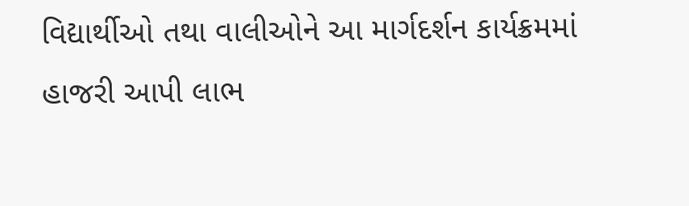વિદ્યાર્થીઓ તથા વાલીઓને આ માર્ગદર્શન કાર્યક્રમમાં હાજરી આપી લાભ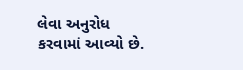લેવા અનુરોધ કરવામાં આવ્યો છે.